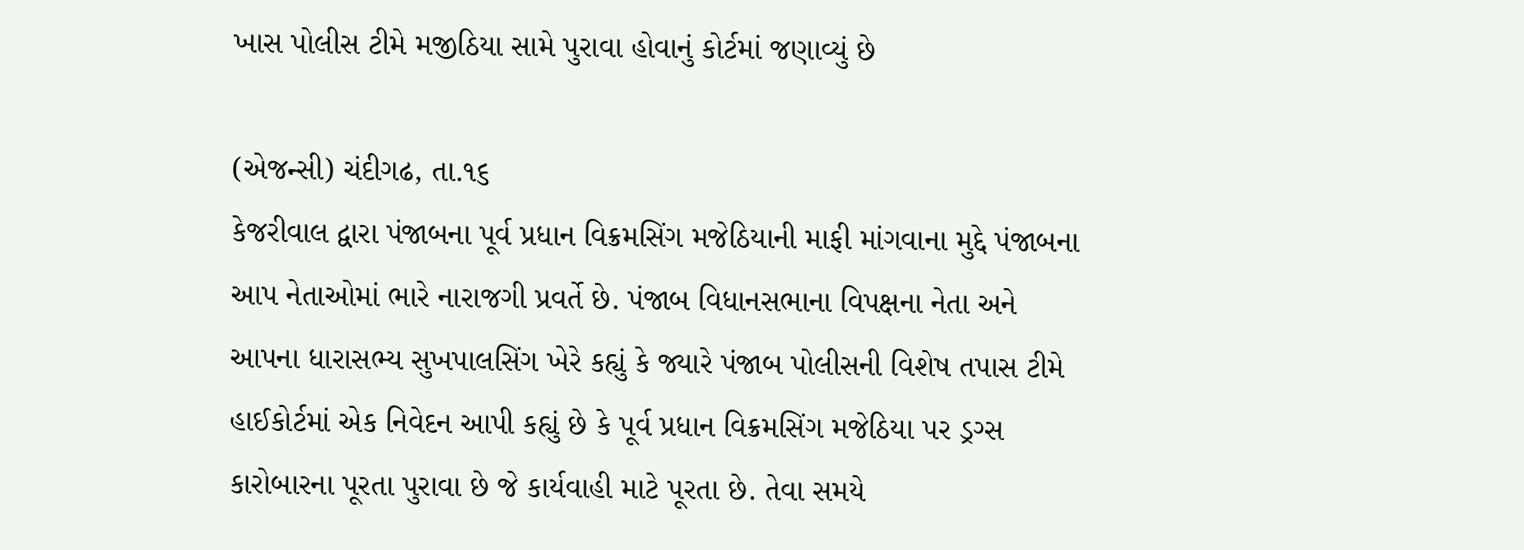ખાસ પોલીસ ટીમે મજીઠિયા સામે પુરાવા હોવાનું કોર્ટમાં જણાવ્યું છે

(એજન્સી) ચંદીગઢ, તા.૧૬
કેજરીવાલ દ્વારા પંજાબના પૂર્વ પ્રધાન વિક્રમસિંગ મજેઠિયાની માફી માંગવાના મુદ્દે પંજાબના આપ નેતાઓમાં ભારે નારાજગી પ્રવર્તે છે. પંજાબ વિધાનસભાના વિપક્ષના નેતા અને આપના ધારાસભ્ય સુખપાલસિંગ ખેરે કહ્યું કે જ્યારે પંજાબ પોલીસની વિશેષ તપાસ ટીમે હાઈકોર્ટમાં એક નિવેદન આપી કહ્યું છે કે પૂર્વ પ્રધાન વિક્રમસિંગ મજેઠિયા પર ડ્રગ્સ કારોબારના પૂરતા પુરાવા છે જે કાર્યવાહી માટે પૂરતા છે. તેવા સમયે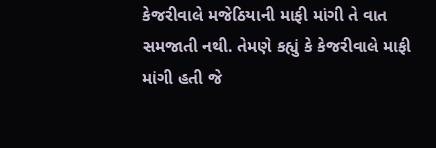કેજરીવાલે મજેઠિયાની માફી માંગી તે વાત સમજાતી નથી. તેમણે કહ્યું કે કેજરીવાલે માફી માંગી હતી જે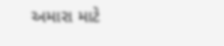અમારા માટે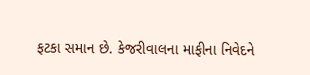ફટકા સમાન છે. કેજરીવાલના માફીના નિવેદને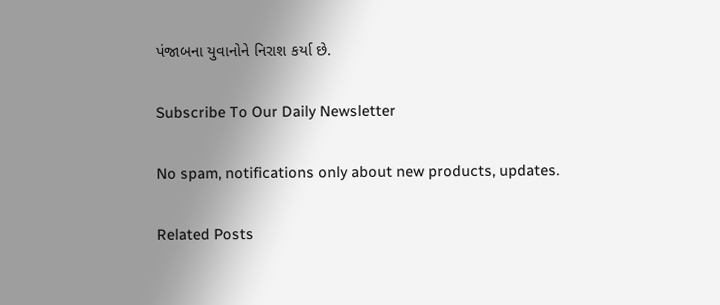પંજાબના યુવાનોને નિરાશ કર્યા છે.

Subscribe To Our Daily Newsletter

No spam, notifications only about new products, updates.

Related Posts